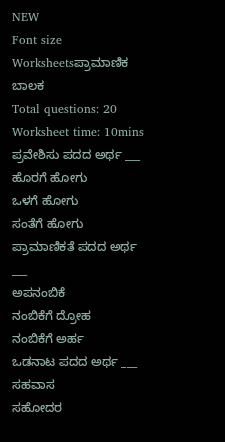NEW
Font size
Worksheetsಪ್ರಾಮಾಣಿಕ ಬಾಲಕ
Total questions: 20
Worksheet time: 10mins
ಪ್ರವೇಶಿಸು ಪದದ ಅರ್ಥ ___
ಹೊರಗೆ ಹೋಗು
ಒಳಗೆ ಹೋಗು
ಸಂತೆಗೆ ಹೋಗು
ಪ್ರಾಮಾಣಿಕತೆ ಪದದ ಅರ್ಥ ___
ಅಪನಂಬಿಕೆ
ನಂಬಿಕೆಗೆ ದ್ರೋಹ
ನಂಬಿಕೆಗೆ ಅರ್ಹ
ಒಡನಾಟ ಪದದ ಅರ್ಥ ___
ಸಹವಾಸ
ಸಹೋದರ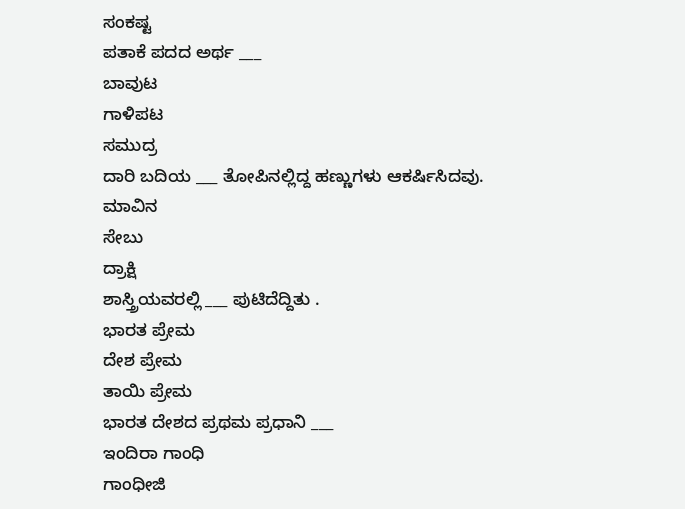ಸಂಕಷ್ಟ
ಪತಾಕೆ ಪದದ ಅರ್ಥ ___
ಬಾವುಟ
ಗಾಳಿಪಟ
ಸಮುದ್ರ
ದಾರಿ ಬದಿಯ ___ ತೋಪಿನಲ್ಲಿದ್ದ ಹಣ್ಣುಗಳು ಆಕರ್ಷಿಸಿದವು.
ಮಾವಿನ
ಸೇಬು
ದ್ರಾಕ್ಷಿ
ಶಾಸ್ತ್ರಿಯವರಲ್ಲಿ ___ ಪುಟಿದೆದ್ದಿತು .
ಭಾರತ ಪ್ರೇಮ
ದೇಶ ಪ್ರೇಮ
ತಾಯಿ ಪ್ರೇಮ
ಭಾರತ ದೇಶದ ಪ್ರಥಮ ಪ್ರಧಾನಿ ___
ಇಂದಿರಾ ಗಾಂಧಿ
ಗಾಂಧೀಜಿ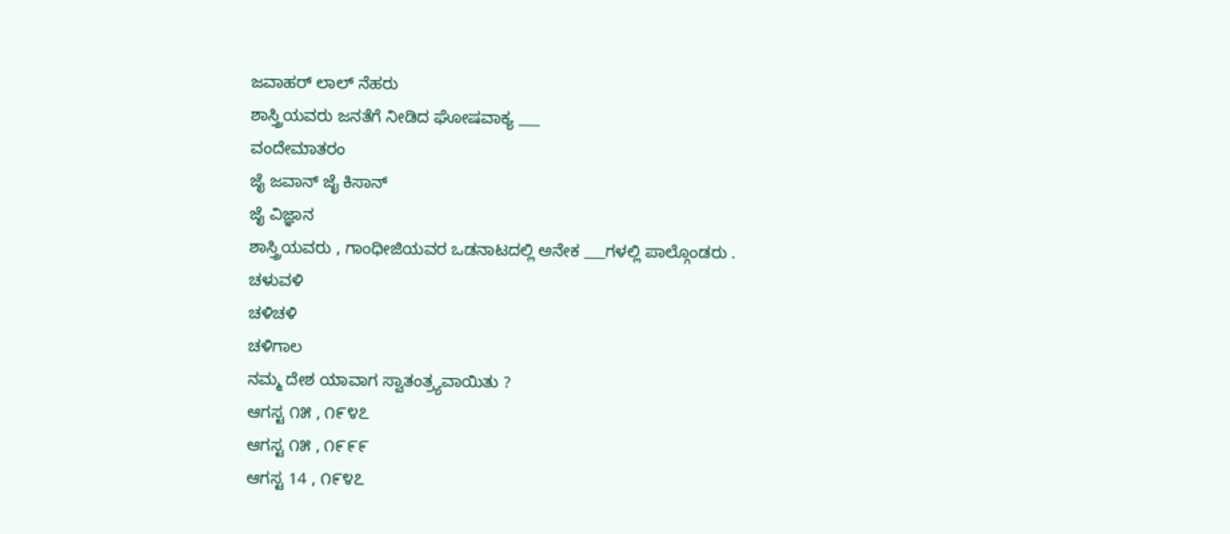ಜವಾಹರ್ ಲಾಲ್ ನೆಹರು
ಶಾಸ್ತ್ರಿಯವರು ಜನತೆಗೆ ನೀಡಿದ ಘೋಷವಾಕ್ಯ ___
ವಂದೇಮಾತರಂ
ಜೈ ಜವಾನ್ ಜೈ ಕಿಸಾನ್
ಜೈ ವಿಜ್ಞಾನ
ಶಾಸ್ತ್ರಿಯವರು , ಗಾಂಧೀಜಿಯವರ ಒಡನಾಟದಲ್ಲಿ ಅನೇಕ ___ಗಳಲ್ಲಿ ಪಾಲ್ಗೊಂಡರು .
ಚಳುವಳಿ
ಚಳಿಚಳಿ
ಚಳಿಗಾಲ
ನಮ್ಮ ದೇಶ ಯಾವಾಗ ಸ್ವಾತಂತ್ರ್ಯವಾಯಿತು ?
ಆಗಸ್ಟ ೧೫ , ೧೯೪೭
ಆಗಸ್ಟ ೧೫ , ೧೯೯೯
ಆಗಸ್ಟ 14 , ೧೯೪೭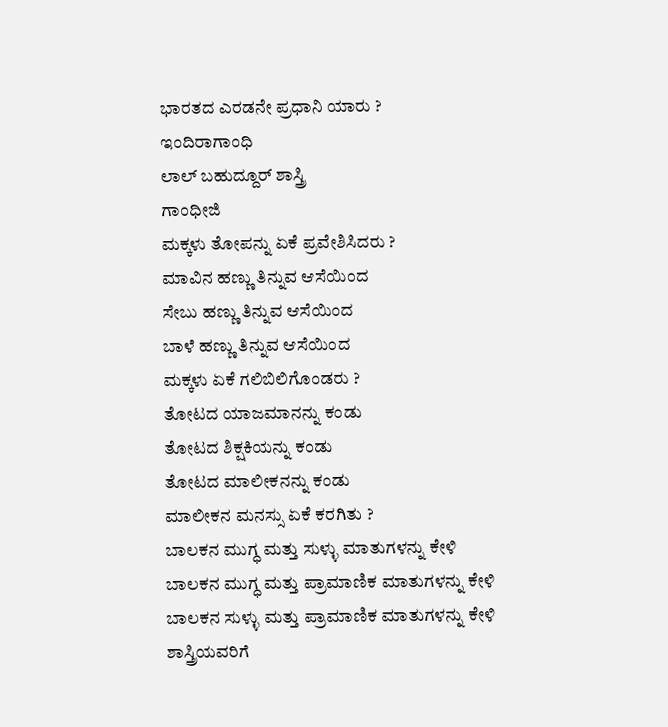ಭಾರತದ ಎರಡನೇ ಪ್ರಧಾನಿ ಯಾರು ?
ಇಂದಿರಾಗಾಂಧಿ
ಲಾಲ್ ಬಹುದ್ದೂರ್ ಶಾಸ್ತ್ರಿ
ಗಾಂಧೀಜಿ
ಮಕ್ಕಳು ತೋಪನ್ನು ಏಕೆ ಪ್ರವೇಶಿಸಿದರು ?
ಮಾವಿನ ಹಣ್ಣು ತಿನ್ನುವ ಆಸೆಯಿಂದ
ಸೇಬು ಹಣ್ಣು ತಿನ್ನುವ ಆಸೆಯಿಂದ
ಬಾಳೆ ಹಣ್ಣು ತಿನ್ನುವ ಆಸೆಯಿಂದ
ಮಕ್ಕಳು ಏಕೆ ಗಲಿಬಿಲಿಗೊಂಡರು ?
ತೋಟದ ಯಾಜಮಾನನ್ನು ಕಂಡು
ತೋಟದ ಶಿಕ್ಷಕಿಯನ್ನು ಕಂಡು
ತೋಟದ ಮಾಲೀಕನನ್ನು ಕಂಡು
ಮಾಲೀಕನ ಮನಸ್ಸು ಏಕೆ ಕರಗಿತು ?
ಬಾಲಕನ ಮುಗ್ಧ ಮತ್ತು ಸುಳ್ಳು ಮಾತುಗಳನ್ನು ಕೇಳಿ
ಬಾಲಕನ ಮುಗ್ಧ ಮತ್ತು ಪ್ರಾಮಾಣಿಕ ಮಾತುಗಳನ್ನು ಕೇಳಿ
ಬಾಲಕನ ಸುಳ್ಳು ಮತ್ತು ಪ್ರಾಮಾಣಿಕ ಮಾತುಗಳನ್ನು ಕೇಳಿ
ಶಾಸ್ತ್ರಿಯವರಿಗೆ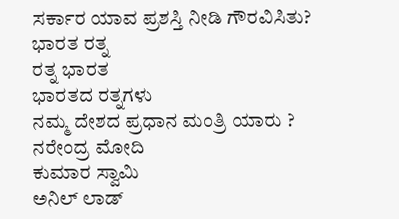ಸರ್ಕಾರ ಯಾವ ಪ್ರಶಸ್ತಿ ನೀಡಿ ಗೌರವಿಸಿತು?
ಭಾರತ ರತ್ನ
ರತ್ನ ಭಾರತ
ಭಾರತದ ರತ್ನಗಳು
ನಮ್ಮ ದೇಶದ ಪ್ರಧಾನ ಮಂತ್ರಿ ಯಾರು ?
ನರೇಂದ್ರ ಮೋದಿ
ಕುಮಾರ ಸ್ವಾಮಿ
ಅನಿಲ್ ಲಾಡ್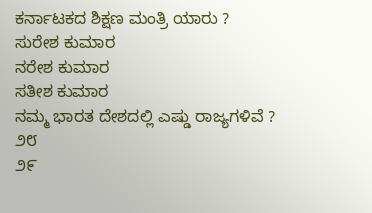ಕರ್ನಾಟಕದ ಶಿಕ್ಷಣ ಮಂತ್ರಿ ಯಾರು ?
ಸುರೇಶ ಕುಮಾರ
ನರೇಶ ಕುಮಾರ
ಸತೀಶ ಕುಮಾರ
ನಮ್ಮ ಭಾರತ ದೇಶದಲ್ಲಿ ಎಷ್ಡು ರಾಜ್ಯಗಳಿವೆ ?
೨೮
೨೯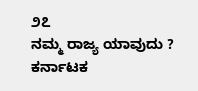೨೭
ನಮ್ಮ ರಾಜ್ಯ ಯಾವುದು ?
ಕರ್ನಾಟಕ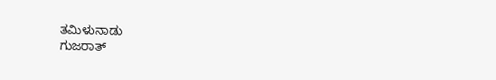ತಮಿಳುನಾಡು
ಗುಜರಾತ್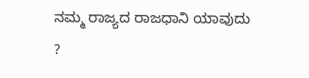ನಮ್ಮ ರಾಜ್ಯದ ರಾಜಧಾನಿ ಯಾವುದು ?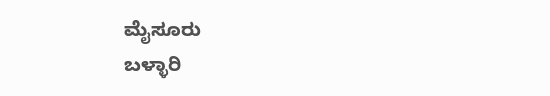ಮೈಸೂರು
ಬಳ್ಳಾರಿ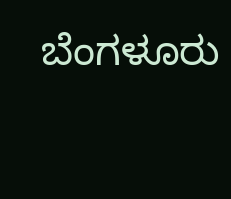ಬೆಂಗಳೂರು